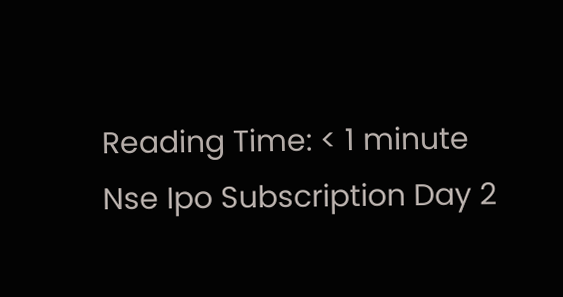Reading Time: < 1 minute
Nse Ipo Subscription Day 2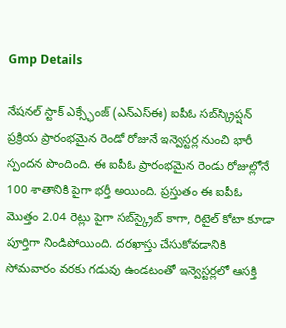Gmp Details

నేషనల్ స్టాక్ ఎక్స్ఛేంజ్ (ఎన్‌ఎస్‌ఈ) ఐపీఓ సబ్‌స్క్రిప్షన్ ప్రక్రియ ప్రారంభమైన రెండో రోజునే ఇన్వెస్టర్ల నుంచి భారీ స్పందన పొందింది. ఈ ఐపీఓ ప్రారంభమైన రెండు రోజుల్లోనే 100 శాతానికి పైగా భర్తీ అయింది. ప్రస్తుతం ఈ ఐపీఓ మొత్తం 2.04 రెట్లు పైగా సబ్‌స్క్రైబ్ కాగా, రిటైల్ కోటా కూడా పూర్తిగా నిండిపోయింది. దరఖాస్తు చేసుకోవడానికి సోమవారం వరకు గడువు ఉండటంతో ఇన్వెస్టర్లలో ఆసక్తి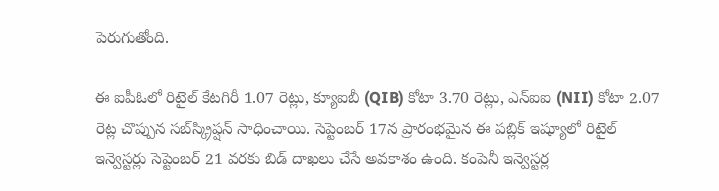పెరుగుతోంది.

ఈ ఐపీఓలో రిటైల్ కేటగిరీ 1.07 రెట్లు, క్యూఐబీ (QIB) కోటా 3.70 రెట్లు, ఎన్‌ఐఐ (NII) కోటా 2.07 రెట్ల చొప్పున సబ్‌స్క్రిప్షన్ సాధించాయి. సెప్టెంబర్ 17న ప్రారంభమైన ఈ పబ్లిక్ ఇష్యూలో రిటైల్ ఇన్వెస్టర్లు సెప్టెంబర్ 21 వరకు బిడ్ దాఖలు చేసే అవకాశం ఉంది. కంపెనీ ఇన్వెస్టర్ల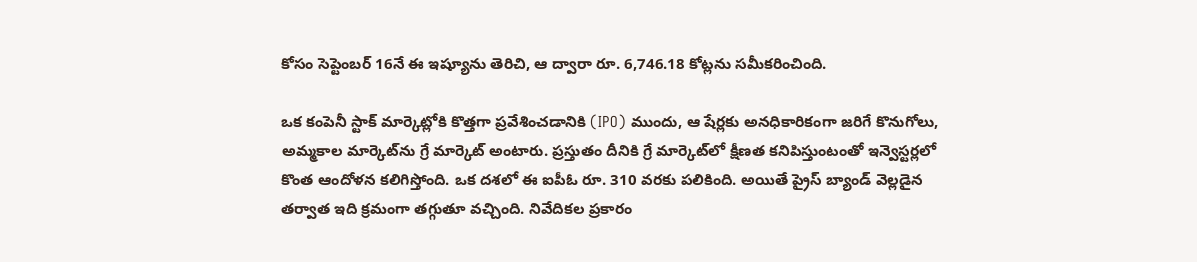కోసం సెప్టెంబర్ 16నే ఈ ఇష్యూను తెరిచి, ఆ ద్వారా రూ. 6,746.18 కోట్లను సమీకరించింది.

ఒక కంపెనీ స్టాక్ మార్కెట్లోకి కొత్తగా ప్రవేశించడానికి (IPO) ముందు, ఆ షేర్లకు అనధికారికంగా జరిగే కొనుగోలు, అమ్మకాల మార్కెట్‌ను గ్రే మార్కెట్ అంటారు. ప్రస్తుతం దీనికి గ్రే మార్కెట్‌లో క్షీణత కనిపిస్తుంటంతో ఇన్వెస్టర్లలో కొంత ఆందోళన కలిగిస్తోంది. ఒక దశలో ఈ ఐపీఓ రూ. 310 వరకు పలికింది. అయితే ప్రైస్ బ్యాండ్ వెల్లడైన తర్వాత ఇది క్రమంగా తగ్గుతూ వచ్చింది. నివేదికల ప్రకారం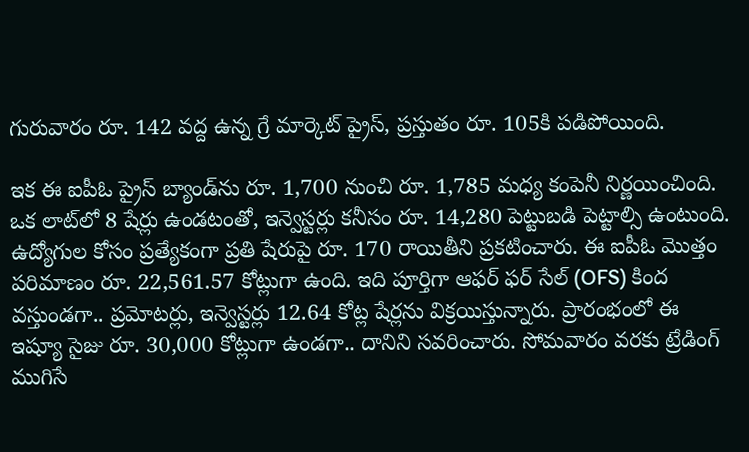గురువారం రూ. 142 వద్ద ఉన్న గ్రే మార్కెట్ ప్రైస్, ప్రస్తుతం రూ. 105కి పడిపోయింది.

ఇక ఈ ఐపీఓ ప్రైస్ బ్యాండ్‌ను రూ. 1,700 నుంచి రూ. 1,785 మధ్య కంపెనీ నిర్ణయించింది. ఒక లాట్‌లో 8 షేర్లు ఉండటంతో, ఇన్వెస్టర్లు కనీసం రూ. 14,280 పెట్టుబడి పెట్టాల్సి ఉంటుంది. ఉద్యోగుల కోసం ప్రత్యేకంగా ప్రతి షేరుపై రూ. 170 రాయితీని ప్రకటించారు. ఈ ఐపీఓ మొత్తం పరిమాణం రూ. 22,561.57 కోట్లుగా ఉంది. ఇది పూర్తిగా ఆఫర్ ఫర్ సేల్ (OFS) కింద వస్తుండగా.. ప్రమోటర్లు, ఇన్వెస్టర్లు 12.64 కోట్ల షేర్లను విక్రయిస్తున్నారు. ప్రారంభంలో ఈ ఇష్యూ సైజు రూ. 30,000 కోట్లుగా ఉండగా.. దానిని సవరించారు. సోమవారం వరకు ట్రేడింగ్ ముగిసే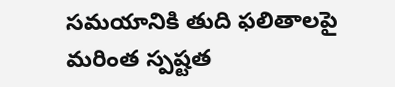సమయానికి తుది ఫలితాలపై మరింత స్పష్టత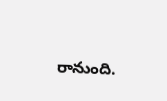రానుంది.